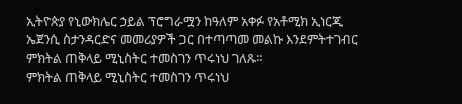ኢትዮጵያ የኒውክሌር ኃይል ፕሮግራሟን ከዓለም አቀፉ የአቶሚክ ኢነርጂ ኤጀንሲ ስታንዳርድና መመሪያዎች ጋር በተጣጣመ መልኩ እንደምትተገብር ምክትል ጠቅላይ ሚኒስትር ተመስገን ጥሩነህ ገለጹ።
ምክትል ጠቅላይ ሚኒስትር ተመስገን ጥሩነህ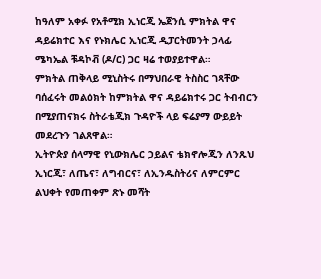ከዓለም አቀፉ የአቶሚክ ኢነርጂ ኤጀንሲ ምክትል ዋና ዳይሬክተር እና የኑክሌር ኢነርጂ ዲፓርትመንት ኃላፊ ሜካኤል ቹዳኮቭ (ዶ/ር) ጋር ዛሬ ተወያይተዋል።
ምክትል ጠቅላይ ሚኒስትሩ በማህበራዊ ትስስር ገጻቸው ባሰፈሩት መልዕክት ከምክትል ዋና ዳይሬክተሩ ጋር ትብብርን በሚያጠናክሩ ስትራቴጂክ ጉዳዮች ላይ ፍሬያማ ውይይት መደረጉን ገልጸዋል።
ኢትዮጵያ ሰላማዊ የኒውክሌር ኃይልና ቴክኖሎጂን ለንጹህ ኢነርጂ፣ ለጤና፣ ለግብርና፣ ለኢንዱስትሪና ለምርምር ልህቀት የመጠቀም ጽኑ መሻት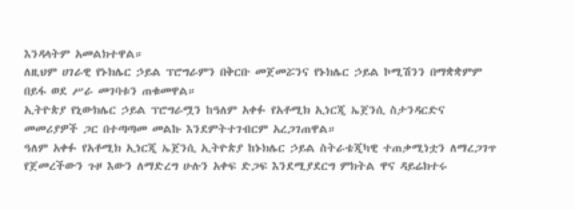እንዳላትም አመልክተዋል።
ለዚህም ሀገራዊ የኑክሌር ኃይል ፕሮግራምን በቅርቡ መጀመሯንና የኑክሌር ኃይል ኮሚሽንን በማቋቋምም በይፋ ወደ ሥራ መገባቱን ጠቁመዋል።
ኢትዮጵያ የኒውክሌር ኃይል ፕሮግራሟን ከዓለም አቀፉ የአቶሚክ ኢነርጂ ኤጀንሲ ስታንዳርድና መመሪያዎች ጋር በተጣጣመ መልኩ እንደምትተገብርም አረጋገጠዋል።
ዓለም አቀፉ የአቶሚክ ኢነርጂ ኤጀንሲ ኢትዮጵያ ከኑክሌር ኃይል ስትራቴጂካዊ ተጠቃሚነቷን ለማረጋገጥ የጀመረችውን ጉዞ እውን ለማድረግ ሁሉን አቀፍ ድጋፍ እንደሚያደርግ ምክትል ዋና ዳይሬክተሩ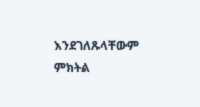እንደገለጹላቸውም ምክትል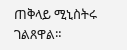ጠቅላይ ሚኒስትሩ ገልጸዋል።